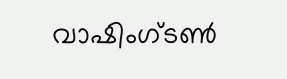വാഷിംഗ്ടൺ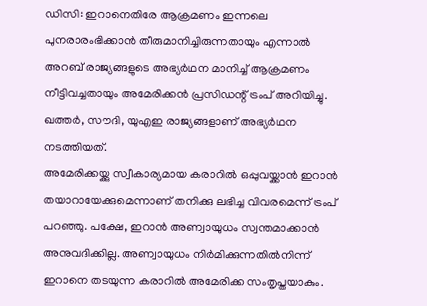ഡിസി: ഇറാനെതിരേ ആക്രമണം ഇന്നലെ പുനരാരംഭിക്കാൻ തീരുമാനിച്ചിരുന്നതായും എന്നാൽ അറബ് രാജ്യങ്ങളുടെ അഭ്യർഥന മാനിച്ച് ആക്രമണം നീട്ടിവച്ചതായും അമേരിക്കൻ പ്രസിഡന്റ് ട്രംപ് അറിയിച്ചു. ഖത്തർ, സൗദി, യുഎഇ രാജ്യങ്ങളാണ് അഭ്യർഥന നടത്തിയത്.
അമേരിക്കയ്ക്കു സ്വീകാര്യമായ കരാറിൽ ഒപ്പുവയ്ക്കാൻ ഇറാൻ തയാറായേക്കുമെന്നാണ് തനിക്കു ലഭിച്ച വിവരമെന്ന് ട്രംപ് പറഞ്ഞു. പക്ഷേ, ഇറാൻ അണ്വായുധം സ്വന്തമാക്കാൻ അനുവദിക്കില്ല. അണ്വായുധം നിർമിക്കുന്നതിൽനിന്ന് ഇറാനെ തടയുന്ന കരാറിൽ അമേരിക്ക സംതൃപ്തയാകും.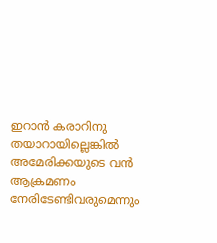ഇറാൻ കരാറിനു തയാറായില്ലെങ്കിൽ അമേരിക്കയുടെ വൻ ആക്രമണം നേരിടേണ്ടിവരുമെന്നും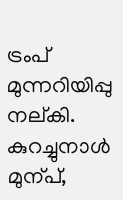ട്രംപ് മുന്നറിയിപ്പു നല്കി. കുറച്ചുനാൾ മുന്പ്,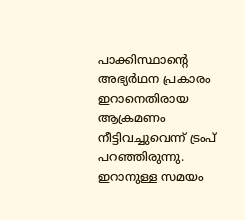പാക്കിസ്ഥാന്റെ അഭ്യർഥന പ്രകാരം ഇറാനെതിരായ ആക്രമണം നീട്ടിവച്ചുവെന്ന് ട്രംപ് പറഞ്ഞിരുന്നു. ഇറാനുള്ള സമയം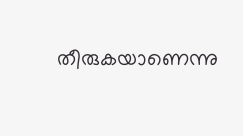തീരുകയാണെന്നു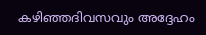കഴിഞ്ഞദിവസവും അദ്ദേഹം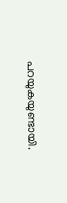പറയുകയുണ്ടായി.